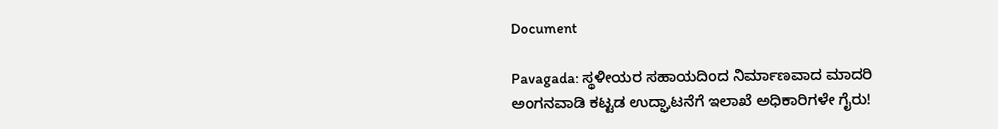Document

Pavagada: ಸ್ಥಳೀಯರ ಸಹಾಯದಿಂದ ನಿರ್ಮಾಣವಾದ ಮಾದರಿ ಅಂಗನವಾಡಿ ಕಟ್ಟಡ ಉದ್ಘಾಟನೆಗೆ ಇಲಾಖೆ ಅಧಿಕಾರಿಗಳೇ ಗೈರು!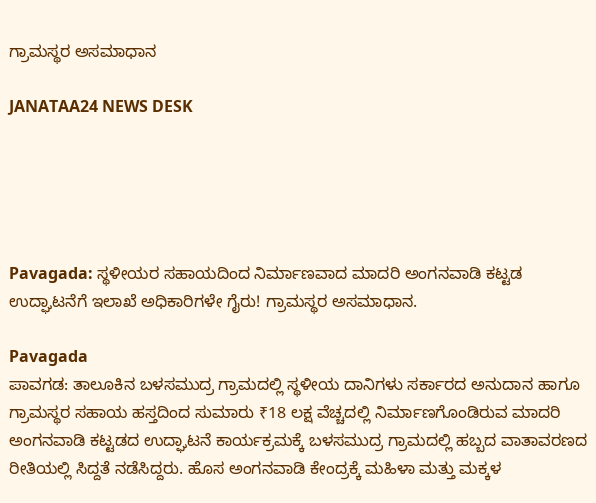ಗ್ರಾಮಸ್ಥರ ಅಸಮಾಧಾನ

JANATAA24 NEWS DESK





Pavagada: ಸ್ಥಳೀಯರ ಸಹಾಯದಿಂದ ನಿರ್ಮಾಣವಾದ ಮಾದರಿ ಅಂಗನವಾಡಿ ಕಟ್ಟಡ ಉದ್ಘಾಟನೆಗೆ ಇಲಾಖೆ ಅಧಿಕಾರಿಗಳೇ ಗೈರು! ಗ್ರಾಮಸ್ಥರ ಅಸಮಾಧಾನ.

Pavagada
ಪಾವಗಡ: ತಾಲೂಕಿನ ಬಳಸಮುದ್ರ ಗ್ರಾಮದಲ್ಲಿ ಸ್ಥಳೀಯ ದಾನಿಗಳು ಸರ್ಕಾರದ ಅನುದಾನ ಹಾಗೂ ಗ್ರಾಮಸ್ಥರ ಸಹಾಯ ಹಸ್ತದಿಂದ ಸುಮಾರು ₹18 ಲಕ್ಷ ವೆಚ್ಚದಲ್ಲಿ ನಿರ್ಮಾಣಗೊಂಡಿರುವ ಮಾದರಿ ಅಂಗನವಾಡಿ ಕಟ್ಟಡದ ಉದ್ಘಾಟನೆ ಕಾರ್ಯಕ್ರಮಕ್ಕೆ ಬಳಸಮುದ್ರ ಗ್ರಾಮದಲ್ಲಿ ಹಬ್ಬದ ವಾತಾವರಣದ ರೀತಿಯಲ್ಲಿ ಸಿದ್ದತೆ ನಡೆಸಿದ್ದರು. ಹೊಸ ಅಂಗನವಾಡಿ ಕೇಂದ್ರಕ್ಕೆ ಮಹಿಳಾ ಮತ್ತು ಮಕ್ಕಳ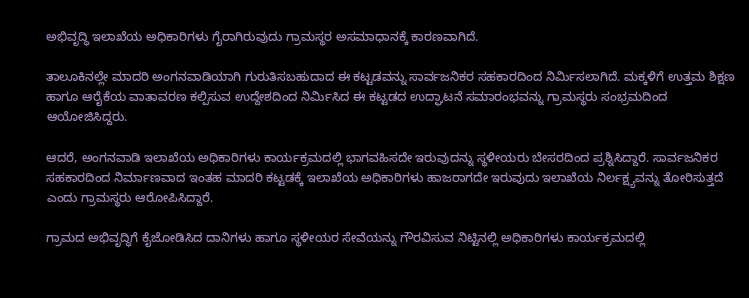ಅಭಿವೃದ್ಧಿ ಇಲಾಖೆಯ ಅಧಿಕಾರಿಗಳು ಗೈರಾಗಿರುವುದು ಗ್ರಾಮಸ್ಥರ ಅಸಮಾಧಾನಕ್ಕೆ ಕಾರಣವಾಗಿದೆ.

ತಾಲೂಕಿನಲ್ಲೇ ಮಾದರಿ ಅಂಗನವಾಡಿಯಾಗಿ ಗುರುತಿಸಬಹುದಾದ ಈ ಕಟ್ಟಡವನ್ನು ಸಾರ್ವಜನಿಕರ ಸಹಕಾರದಿಂದ ನಿರ್ಮಿಸಲಾಗಿದೆ. ಮಕ್ಕಳಿಗೆ ಉತ್ತಮ ಶಿಕ್ಷಣ ಹಾಗೂ ಆರೈಕೆಯ ವಾತಾವರಣ ಕಲ್ಪಿಸುವ ಉದ್ದೇಶದಿಂದ ನಿರ್ಮಿಸಿದ ಈ ಕಟ್ಟಡದ ಉದ್ಘಾಟನೆ ಸಮಾರಂಭವನ್ನು ಗ್ರಾಮಸ್ಥರು ಸಂಭ್ರಮದಿಂದ ಆಯೋಜಿಸಿದ್ದರು.

ಆದರೆ, ಅಂಗನವಾಡಿ ಇಲಾಖೆಯ ಅಧಿಕಾರಿಗಳು ಕಾರ್ಯಕ್ರಮದಲ್ಲಿ ಭಾಗವಹಿಸದೇ ಇರುವುದನ್ನು ಸ್ಥಳೀಯರು ಬೇಸರದಿಂದ ಪ್ರಶ್ನಿಸಿದ್ದಾರೆ. ಸಾರ್ವಜನಿಕರ ಸಹಕಾರದಿಂದ ನಿರ್ಮಾಣವಾದ ಇಂತಹ ಮಾದರಿ ಕಟ್ಟಡಕ್ಕೆ ಇಲಾಖೆಯ ಅಧಿಕಾರಿಗಳು ಹಾಜರಾಗದೇ ಇರುವುದು ಇಲಾಖೆಯ ನಿರ್ಲಕ್ಷ್ಯವನ್ನು ತೋರಿಸುತ್ತದೆ ಎಂದು ಗ್ರಾಮಸ್ಥರು ಆರೋಪಿಸಿದ್ದಾರೆ.

ಗ್ರಾಮದ ಅಭಿವೃದ್ಧಿಗೆ ಕೈಜೋಡಿಸಿದ ದಾನಿಗಳು ಹಾಗೂ ಸ್ಥಳೀಯರ ಸೇವೆಯನ್ನು ಗೌರವಿಸುವ ನಿಟ್ಟಿನಲ್ಲಿ ಅಧಿಕಾರಿಗಳು ಕಾರ್ಯಕ್ರಮದಲ್ಲಿ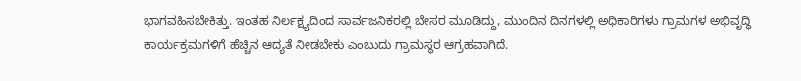ಭಾಗವಹಿಸಬೇಕಿತ್ತು. ಇಂತಹ ನಿರ್ಲಕ್ಷ್ಯದಿಂದ ಸಾರ್ವಜನಿಕರಲ್ಲಿ ಬೇಸರ ಮೂಡಿದ್ದು, ಮುಂದಿನ ದಿನಗಳಲ್ಲಿ ಅಧಿಕಾರಿಗಳು ಗ್ರಾಮಗಳ ಅಭಿವೃದ್ಧಿ ಕಾರ್ಯಕ್ರಮಗಳಿಗೆ ಹೆಚ್ಚಿನ ಆದ್ಯತೆ ನೀಡಬೇಕು ಎಂಬುದು ಗ್ರಾಮಸ್ಥರ ಆಗ್ರಹವಾಗಿದೆ.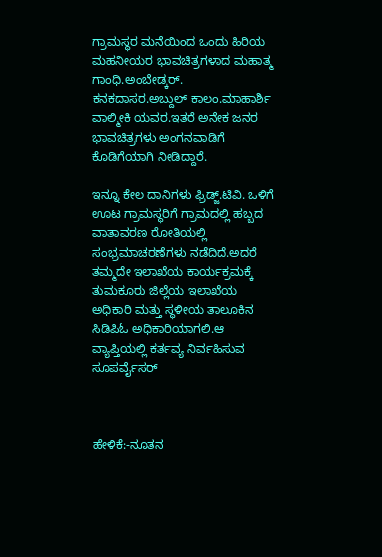ಗ್ರಾಮಸ್ಥರ ಮನೆಯಿಂದ ಒಂದು ಹಿರಿಯ ಮಹನೀಯರ ಭಾವಚಿತ್ರಗಳಾದ ಮಹಾತ್ಮ ಗಾಂಧಿ.ಅಂಬೇಡ್ಕರ್. ಕನಕದಾಸರ.ಅಬ್ದುಲ್ ಕಾಲಂ.ಮಾಹಾರ್ಶಿ ವಾಲ್ಮೀಕಿ ಯವರ.ಇತರೆ ಅನೇಕ ಜನರ ಭಾವಚಿತ್ರಗಳು ಅಂಗನವಾಡಿಗೆ ಕೊಡಿಗೆಯಾಗಿ ನೀಡಿದ್ದಾರೆ.

ಇನ್ನೂ ಕೇಲ ದಾನಿಗಳು ಫ್ರಿಡ್ಜ್.ಟಿವಿ. ಒಳಿಗೆ ಊಟ ಗ್ರಾಮಸ್ಥರಿಗೆ ಗ್ರಾಮದಲ್ಲಿ ಹಬ್ಬದ ವಾತಾವರಣ ರೋತಿಯಲ್ಲಿ ಸಂಭ್ರಮಾಚರಣೆಗಳು ನಡೆದಿದೆ.ಅದರೆ ತಮ್ಮದೇ ಇಲಾಖೆಯ ಕಾರ್ಯಕ್ರಮಕ್ಕೆ ತುಮಕೂರು ಜಿಲ್ಲೆಯ ಇಲಾಖೆಯ ಅಧಿಕಾರಿ ಮತ್ತು ಸ್ಥಳೀಯ ತಾಲೂಕಿನ ಸಿಡಿಪಿಓ ಅಧಿಕಾರಿಯಾಗಲಿ.ಆ ವ್ಯಾಪ್ತಿಯಲ್ಲಿ ಕರ್ತವ್ಯ ನಿರ್ವಹಿಸುವ ಸೂಪರ್ವೈಸರ್



ಹೇಳಿಕೆ:-ನೂತನ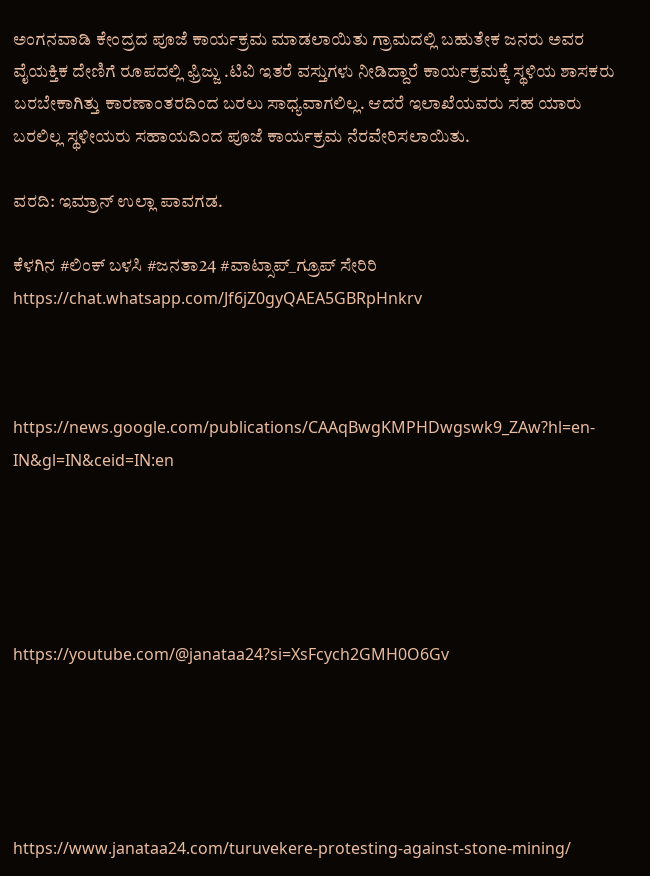ಅಂಗನವಾಡಿ ಕೇಂದ್ರದ ಪೂಜೆ ಕಾರ್ಯಕ್ರಮ ಮಾಡಲಾಯಿತು ಗ್ರಾಮದಲ್ಲಿ ಬಹುತೇಕ ಜನರು ಅವರ ವೈಯಕ್ತಿಕ ದೇಣಿಗೆ ರೂಪದಲ್ಲಿ ಫ್ರಿಜ್ಜು .ಟಿವಿ ಇತರೆ ವಸ್ತುಗಳು ನೀಡಿದ್ದಾರೆ ಕಾರ್ಯಕ್ರಮಕ್ಕೆ ಸ್ಥಳಿಯ ಶಾಸಕರು ಬರಬೇಕಾಗಿತ್ತು ಕಾರಣಾಂತರದಿಂದ ಬರಲು ಸಾಧ್ಯವಾಗಲಿಲ್ಲ. ಆದರೆ ಇಲಾಖೆಯವರು ಸಹ ಯಾರು ಬರಲಿಲ್ಲ ಸ್ಥಳೀಯರು ಸಹಾಯದಿಂದ ಪೂಜೆ ಕಾರ್ಯಕ್ರಮ ನೆರವೇರಿಸಲಾಯಿತು.

ವರದಿ: ಇಮ್ರಾನ್ ಉಲ್ಲಾ ಪಾವಗಡ.

ಕೆಳಗಿನ #ಲಿಂಕ್ ಬಳಸಿ #ಜನತಾ24 #ವಾಟ್ಸಾಪ್_ಗ್ರೂಪ್ ಸೇರಿರಿ https://chat.whatsapp.com/Jf6jZ0gyQAEA5GBRpHnkrv



https://news.google.com/publications/CAAqBwgKMPHDwgswk9_ZAw?hl=en-IN&gl=IN&ceid=IN:en





https://youtube.com/@janataa24?si=XsFcych2GMH0O6Gv





https://www.janataa24.com/turuvekere-protesting-against-stone-mining/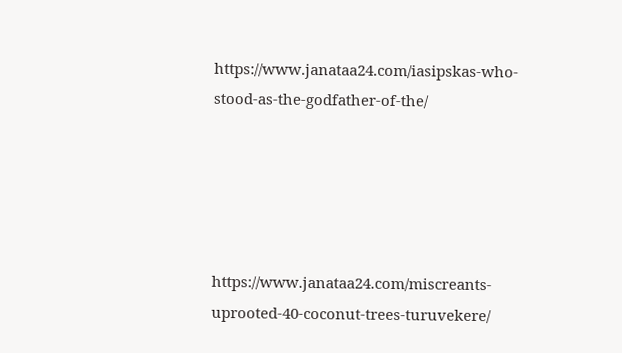https://www.janataa24.com/iasipskas-who-stood-as-the-godfather-of-the/





https://www.janataa24.com/miscreants-uprooted-40-coconut-trees-turuvekere/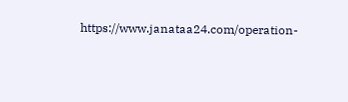https://www.janataa24.com/operation-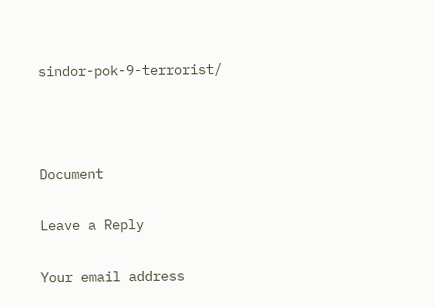sindor-pok-9-terrorist/



Document

Leave a Reply

Your email address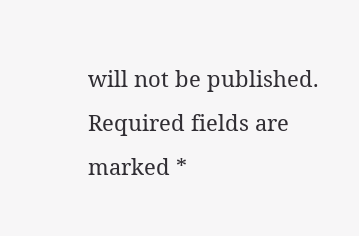will not be published. Required fields are marked *